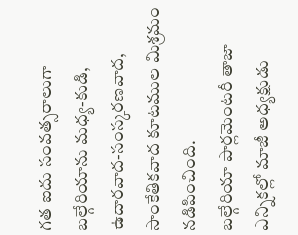గత ఐదు సంవత్సరాలుగా బల్గేరియాను మధ్య-కుడి, ఉదారవాద-సంస్కరణవాద, సాంకేతికవాద కూటముల మిశ్రమం నడిపించింది.
బల్గేరియా పార్లమెంటరీ తాజా ఎన్నికల్లో మాజీ అధ్యక్షుడు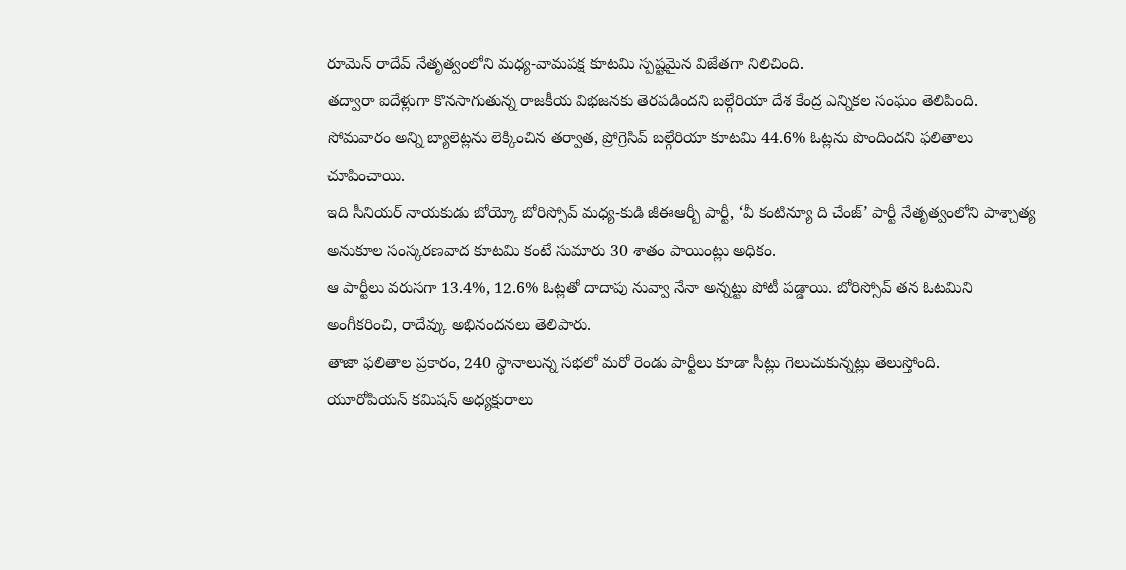రూమెన్ రాదేవ్ నేతృత్వంలోని మధ్య-వామపక్ష కూటమి స్పష్టమైన విజేతగా నిలిచింది.
తద్వారా ఐదేళ్లుగా కొనసాగుతున్న రాజకీయ విభజనకు తెరపడిందని బల్గేరియా దేశ కేంద్ర ఎన్నికల సంఘం తెలిపింది.
సోమవారం అన్ని బ్యాలెట్లను లెక్కించిన తర్వాత, ప్రోగ్రెసివ్ బల్గేరియా కూటమి 44.6% ఓట్లను పొందిందని ఫలితాలు చూపించాయి.
ఇది సీనియర్ నాయకుడు బోయ్కో బోరిస్సోవ్ మధ్య-కుడి జీఈఆర్బీ పార్టీ, ‘వీ కంటిన్యూ ది చేంజ్’ పార్టీ నేతృత్వంలోని పాశ్చాత్య అనుకూల సంస్కరణవాద కూటమి కంటే సుమారు 30 శాతం పాయింట్లు అధికం.
ఆ పార్టీలు వరుసగా 13.4%, 12.6% ఓట్లతో దాదాపు నువ్వా నేనా అన్నట్టు పోటీ పడ్డాయి. బోరిస్సోవ్ తన ఓటమిని అంగీకరించి, రాదేవ్కు అభినందనలు తెలిపారు.
తాజా ఫలితాల ప్రకారం, 240 స్థానాలున్న సభలో మరో రెండు పార్టీలు కూడా సీట్లు గెలుచుకున్నట్లు తెలుస్తోంది.
యూరోపియన్ కమిషన్ అధ్యక్షురాలు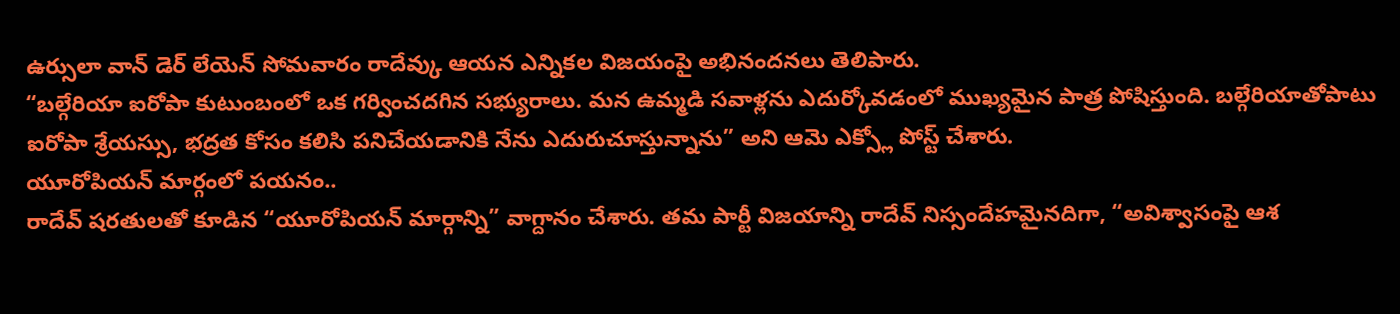ఉర్సులా వాన్ డెర్ లేయెన్ సోమవారం రాదేవ్కు ఆయన ఎన్నికల విజయంపై అభినందనలు తెలిపారు.
“బల్గేరియా ఐరోపా కుటుంబంలో ఒక గర్వించదగిన సభ్యురాలు. మన ఉమ్మడి సవాళ్లను ఎదుర్కోవడంలో ముఖ్యమైన పాత్ర పోషిస్తుంది. బల్గేరియాతోపాటు ఐరోపా శ్రేయస్సు, భద్రత కోసం కలిసి పనిచేయడానికి నేను ఎదురుచూస్తున్నాను” అని ఆమె ఎక్స్లో పోస్ట్ చేశారు.
యూరోపియన్ మార్గంలో పయనం..
రాదేవ్ షరతులతో కూడిన “యూరోపియన్ మార్గాన్ని” వాగ్దానం చేశారు. తమ పార్టీ విజయాన్ని రాదేవ్ నిస్సందేహమైనదిగా, “అవిశ్వాసంపై ఆశ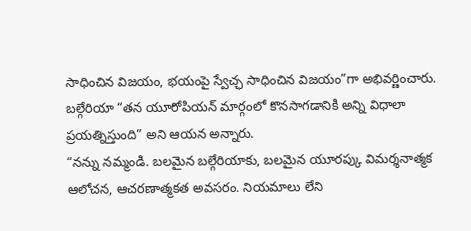సాధించిన విజయం, భయంపై స్వేచ్ఛ సాధించిన విజయం”గా అభివర్ణించారు.
బల్గేరియా “తన యూరోపియన్ మార్గంలో కొనసాగడానికి అన్ని విధాలా ప్రయత్నిస్తుంది” అని ఆయన అన్నారు.
“నన్ను నమ్మండి. బలమైన బల్గేరియాకు, బలమైన యూరప్కు విమర్శనాత్మక ఆలోచన, ఆచరణాత్మకత అవసరం. నియమాలు లేని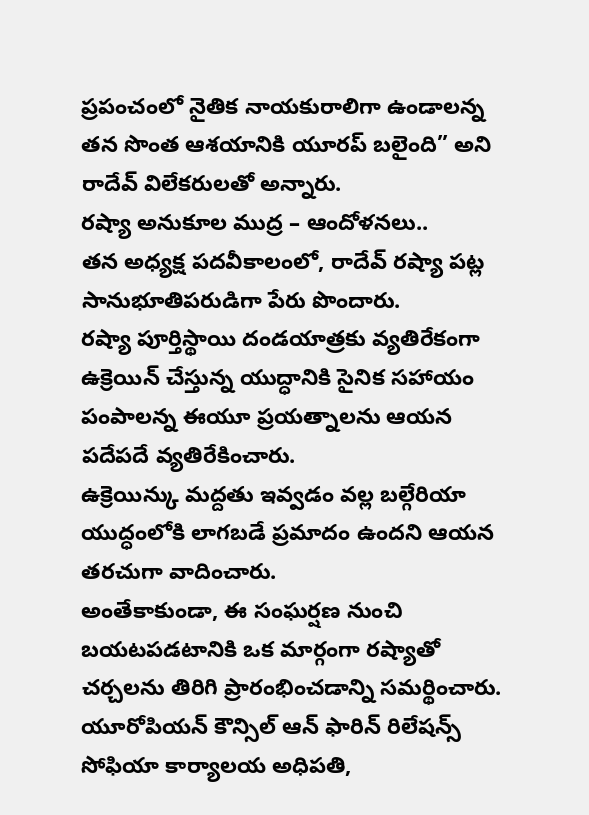ప్రపంచంలో నైతిక నాయకురాలిగా ఉండాలన్న తన సొంత ఆశయానికి యూరప్ బలైంది” అని రాదేవ్ విలేకరులతో అన్నారు.
రష్యా అనుకూల ముద్ర – ఆందోళనలు..
తన అధ్యక్ష పదవీకాలంలో, రాదేవ్ రష్యా పట్ల సానుభూతిపరుడిగా పేరు పొందారు.
రష్యా పూర్తిస్థాయి దండయాత్రకు వ్యతిరేకంగా ఉక్రెయిన్ చేస్తున్న యుద్ధానికి సైనిక సహాయం పంపాలన్న ఈయూ ప్రయత్నాలను ఆయన పదేపదే వ్యతిరేకించారు.
ఉక్రెయిన్కు మద్దతు ఇవ్వడం వల్ల బల్గేరియా యుద్ధంలోకి లాగబడే ప్రమాదం ఉందని ఆయన తరచుగా వాదించారు.
అంతేకాకుండా, ఈ సంఘర్షణ నుంచి బయటపడటానికి ఒక మార్గంగా రష్యాతో చర్చలను తిరిగి ప్రారంభించడాన్ని సమర్థించారు.
యూరోపియన్ కౌన్సిల్ ఆన్ ఫారిన్ రిలేషన్స్ సోఫియా కార్యాలయ అధిపతి,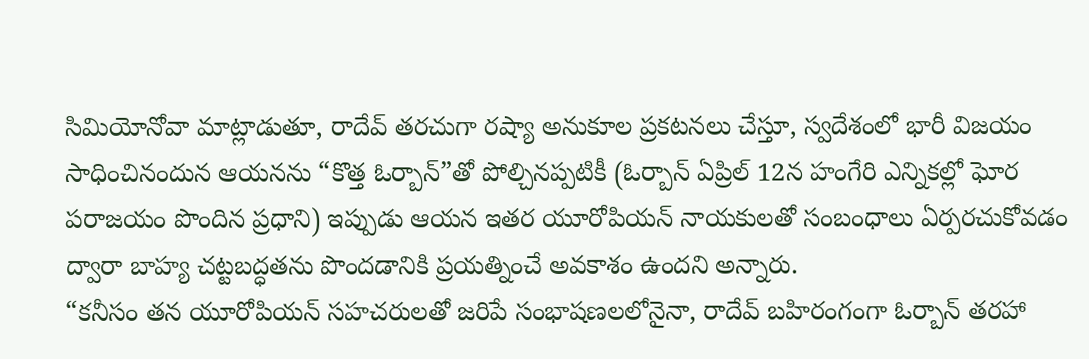సిమియోనోవా మాట్లాడుతూ, రాదేవ్ తరచుగా రష్యా అనుకూల ప్రకటనలు చేస్తూ, స్వదేశంలో భారీ విజయం సాధించినందున ఆయనను “కొత్త ఓర్బాన్”తో పోల్చినప్పటికీ (ఓర్బాన్ ఏప్రిల్ 12న హంగేరి ఎన్నికల్లో ఘోర పరాజయం పొందిన ప్రధాని) ఇప్పుడు ఆయన ఇతర యూరోపియన్ నాయకులతో సంబంధాలు ఏర్పరచుకోవడం ద్వారా బాహ్య చట్టబద్ధతను పొందడానికి ప్రయత్నించే అవకాశం ఉందని అన్నారు.
“కనీసం తన యూరోపియన్ సహచరులతో జరిపే సంభాషణలలోనైనా, రాదేవ్ బహిరంగంగా ఓర్బాన్ తరహా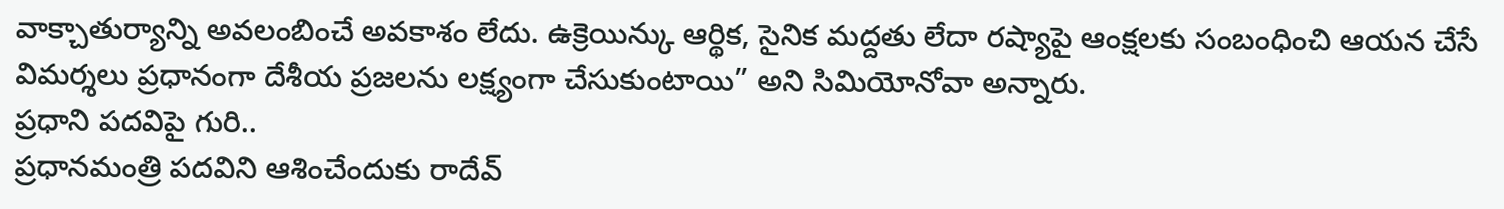వాక్చాతుర్యాన్ని అవలంబించే అవకాశం లేదు. ఉక్రెయిన్కు ఆర్థిక, సైనిక మద్దతు లేదా రష్యాపై ఆంక్షలకు సంబంధించి ఆయన చేసే విమర్శలు ప్రధానంగా దేశీయ ప్రజలను లక్ష్యంగా చేసుకుంటాయి” అని సిమియోనోవా అన్నారు.
ప్రధాని పదవిపై గురి..
ప్రధానమంత్రి పదవిని ఆశించేందుకు రాదేవ్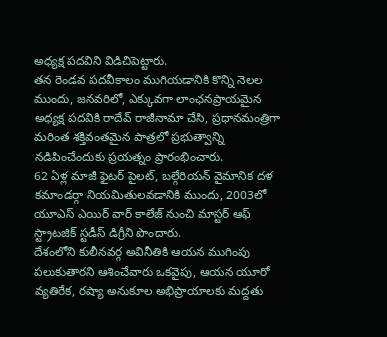అధ్యక్ష పదవిని విడిచిపెట్టారు.
తన రెండవ పదవీకాలం ముగియడానికి కొన్ని నెలల ముందు, జనవరిలో, ఎక్కువగా లాంఛనప్రాయమైన అధ్యక్ష పదవికి రాదేవ్ రాజీనామా చేసి, ప్రధానమంత్రిగా మరింత శక్తివంతమైన పాత్రలో ప్రభుత్వాన్ని నడిపించేందుకు ప్రయత్నం ప్రారంభించారు.
62 ఏళ్ల మాజీ ఫైటర్ పైలట్, బల్గేరియన్ వైమానిక దళ కమాండర్గా నియమితులవడానికి ముందు, 2003లో యూఎస్ ఎయిర్ వార్ కాలేజ్ నుంచి మాస్టర్ ఆఫ్ స్ట్రాటజిక్ స్టడీస్ డిగ్రీని పొందారు.
దేశంలోని కులీనవర్గ అవినీతికి ఆయన ముగింపు పలుకుతారని ఆశించేవారు ఒకవైపు, ఆయన యూరో వ్యతిరేక, రష్యా అనుకూల అభిప్రాయాలకు మద్దతు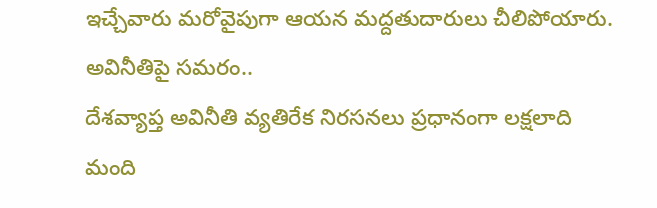ఇచ్చేవారు మరోవైపుగా ఆయన మద్దతుదారులు చీలిపోయారు.
అవినీతిపై సమరం..
దేశవ్యాప్త అవినీతి వ్యతిరేక నిరసనలు ప్రధానంగా లక్షలాది మంది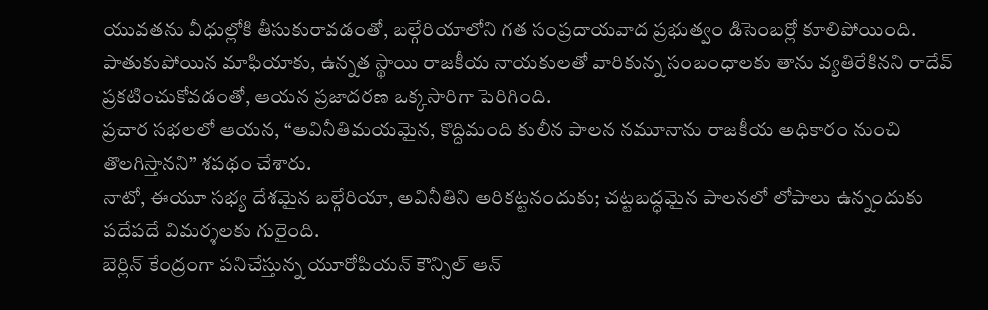యువతను వీధుల్లోకి తీసుకురావడంతో, బల్గేరియాలోని గత సంప్రదాయవాద ప్రభుత్వం డిసెంబర్లో కూలిపోయింది.
పాతుకుపోయిన మాఫియాకు, ఉన్నత స్థాయి రాజకీయ నాయకులతో వారికున్న సంబంధాలకు తాను వ్యతిరేకినని రాదేవ్ ప్రకటించుకోవడంతో, ఆయన ప్రజాదరణ ఒక్కసారిగా పెరిగింది.
ప్రచార సభలలో ఆయన, “అవినీతిమయమైన, కొద్దిమంది కులీన పాలన నమూనాను రాజకీయ అధికారం నుంచి తొలగిస్తానని” శపథం చేశారు.
నాటో, ఈయూ సభ్య దేశమైన బల్గేరియా, అవినీతిని అరికట్టనందుకు; చట్టబద్ధమైన పాలనలో లోపాలు ఉన్నందుకు పదేపదే విమర్శలకు గురైంది.
బెర్లిన్ కేంద్రంగా పనిచేస్తున్న యూరోపియన్ కౌన్సిల్ ఆన్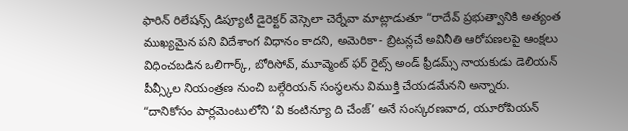ఫారిన్ రిలేషన్స్ డిప్యూటీ డైరెక్టర్ వెస్సెలా చెర్నేవా మాట్లాడుతూ “రాదేవ్ ప్రభుత్వానికి అత్యంత ముఖ్యమైన పని విదేశాంగ విధానం కాదని, అమెరికా- బ్రిటన్లచే అవినీతి ఆరోపణలపై ఆంక్షలు విధించబడిన ఒలిగార్క్, బోరిసోవ్, మూవ్మెంట్ ఫర్ రైట్స్ అండ్ ఫ్రీడమ్స్ నాయకుడు డెలియన్ పీవ్స్కీల నియంత్రణ నుంచి బల్గేరియన్ సంస్థలను విముక్తి చేయడమేనని అన్నారు.
“దానికోసం పార్లమెంటులోని ‘వి కంటిన్యూ ది చేంజ్’ అనే సంస్కరణవాద, యూరోపియన్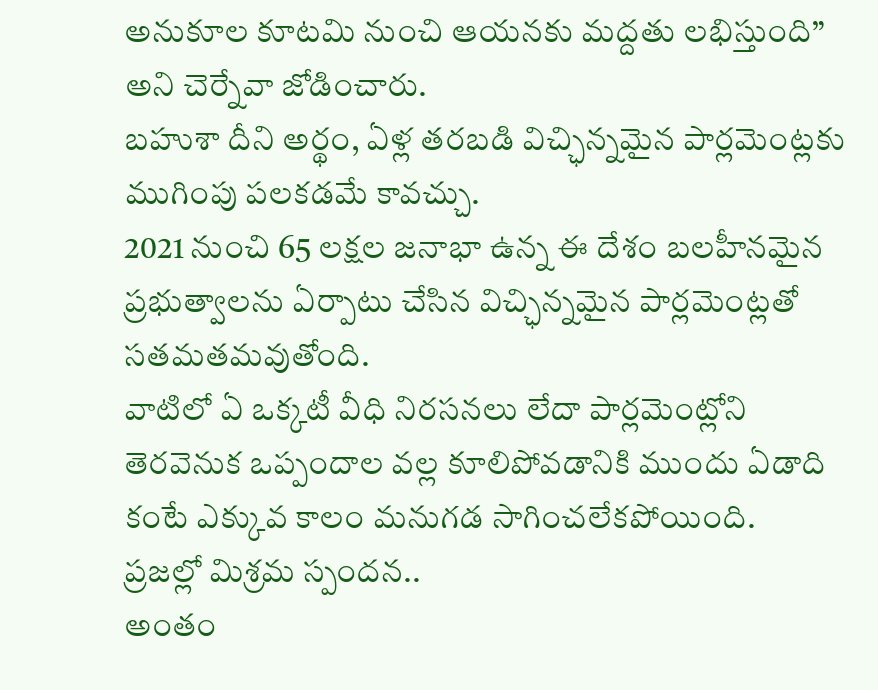అనుకూల కూటమి నుంచి ఆయనకు మద్దతు లభిస్తుంది” అని చెర్నేవా జోడించారు.
బహుశా దీని అర్థం, ఏళ్ల తరబడి విచ్ఛిన్నమైన పార్లమెంట్లకు ముగింపు పలకడమే కావచ్చు.
2021 నుంచి 65 లక్షల జనాభా ఉన్న ఈ దేశం బలహీనమైన ప్రభుత్వాలను ఏర్పాటు చేసిన విచ్ఛిన్నమైన పార్లమెంట్లతో సతమతమవుతోంది.
వాటిలో ఏ ఒక్కటీ వీధి నిరసనలు లేదా పార్లమెంట్లోని తెరవెనుక ఒప్పందాల వల్ల కూలిపోవడానికి ముందు ఏడాది కంటే ఎక్కువ కాలం మనుగడ సాగించలేకపోయింది.
ప్రజల్లో మిశ్రమ స్పందన..
అంతం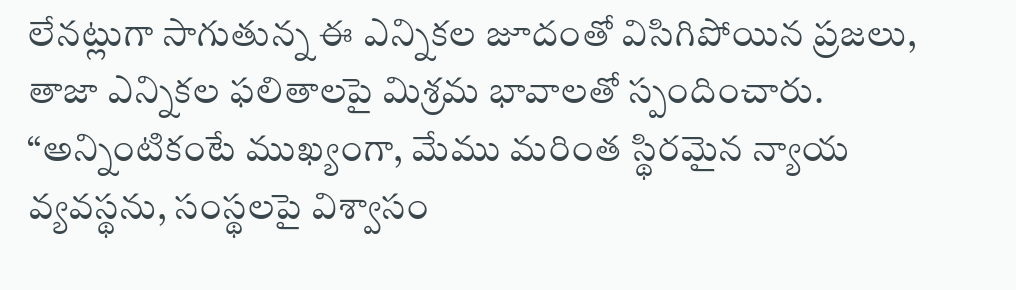లేనట్లుగా సాగుతున్న ఈ ఎన్నికల జూదంతో విసిగిపోయిన ప్రజలు, తాజా ఎన్నికల ఫలితాలపై మిశ్రమ భావాలతో స్పందించారు. “అన్నింటికంటే ముఖ్యంగా, మేము మరింత స్థిరమైన న్యాయ వ్యవస్థను, సంస్థలపై విశ్వాసం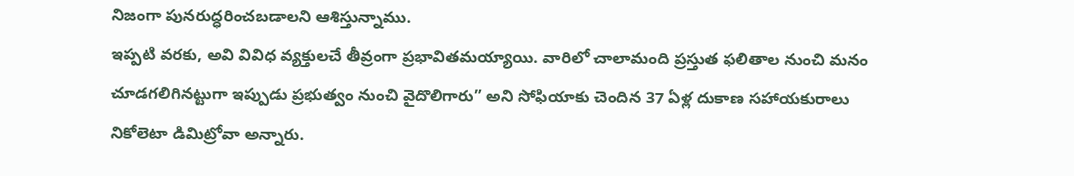నిజంగా పునరుద్ధరించబడాలని ఆశిస్తున్నాము.
ఇప్పటి వరకు, అవి వివిధ వ్యక్తులచే తీవ్రంగా ప్రభావితమయ్యాయి. వారిలో చాలామంది ప్రస్తుత ఫలితాల నుంచి మనం చూడగలిగినట్టుగా ఇప్పుడు ప్రభుత్వం నుంచి వైదొలిగారు” అని సోఫియాకు చెందిన 37 ఏళ్ల దుకాణ సహాయకురాలు నికోలెటా డిమిట్రోవా అన్నారు.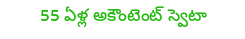55 ఏళ్ల అకౌంటెంట్ స్వెటా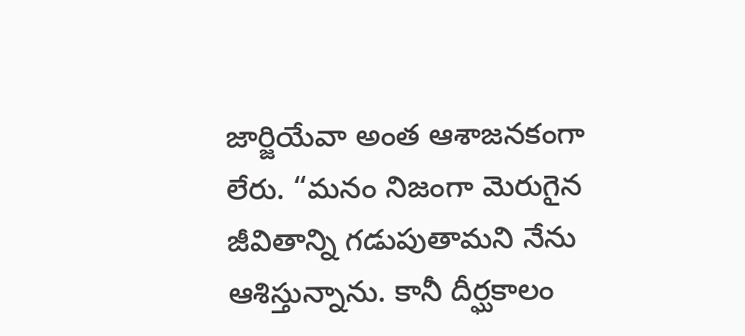జార్జియేవా అంత ఆశాజనకంగా లేరు. “మనం నిజంగా మెరుగైన జీవితాన్ని గడుపుతామని నేను ఆశిస్తున్నాను. కానీ దీర్ఘకాలం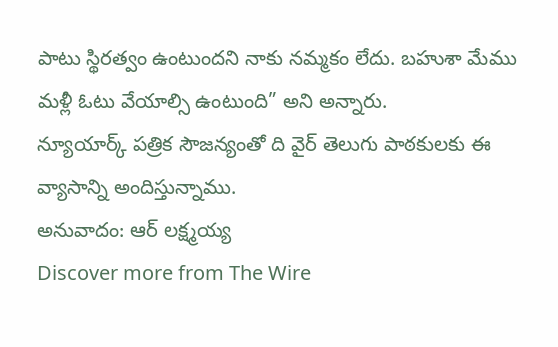పాటు స్థిరత్వం ఉంటుందని నాకు నమ్మకం లేదు. బహుశా మేము మళ్లీ ఓటు వేయాల్సి ఉంటుంది” అని అన్నారు.
న్యూయార్క్ పత్రిక సౌజన్యంతో ది వైర్ తెలుగు పాఠకులకు ఈ వ్యాసాన్ని అందిస్తున్నాము.
అనువాదం: ఆర్ లక్ష్మయ్య
Discover more from The Wire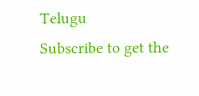Telugu
Subscribe to get the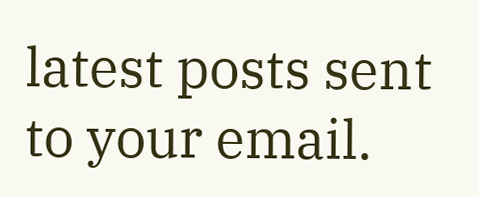latest posts sent to your email.